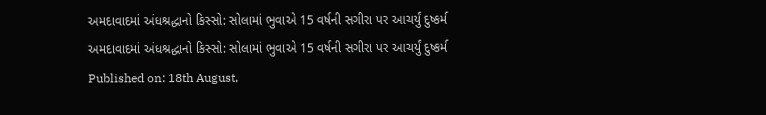અમદાવાદમાં અંધશ્રદ્ધાનો કિસ્સો: સોલામાં ભુવાએ 15 વર્ષની સગીરા પર આચર્યું દુષ્કર્મ
અમદાવાદમાં અંધશ્રદ્ધાનો કિસ્સો: સોલામાં ભુવાએ 15 વર્ષની સગીરા પર આચર્યું દુષ્કર્મ
Published on: 18th August,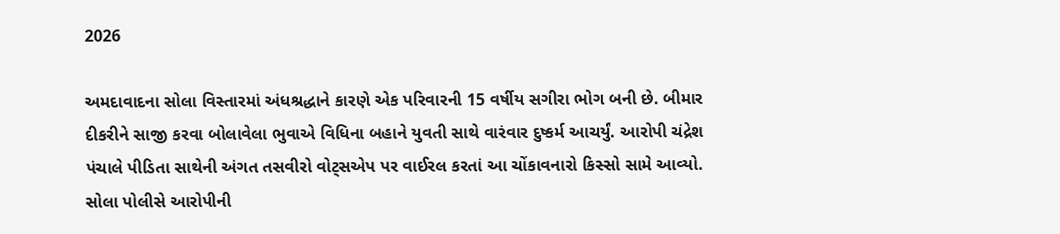2026

અમદાવાદના સોલા વિસ્તારમાં અંધશ્રદ્ધાને કારણે એક પરિવારની 15 વર્ષીય સગીરા ભોગ બની છે. બીમાર દીકરીને સાજી કરવા બોલાવેલા ભુવાએ વિધિના બહાને યુવતી સાથે વારંવાર દુષ્કર્મ આચર્યું. આરોપી ચંદ્રેશ પંચાલે પીડિતા સાથેની અંગત તસવીરો વોટ્સએપ પર વાઈરલ કરતાં આ ચોંકાવનારો કિસ્સો સામે આવ્યો. સોલા પોલીસે આરોપીની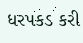ધરપકડ કરી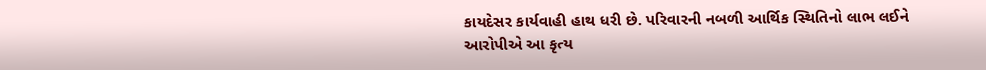કાયદેસર કાર્યવાહી હાથ ધરી છે. પરિવારની નબળી આર્થિક સ્થિતિનો લાભ લઈને આરોપીએ આ કૃત્ય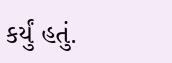કર્યું હતું.